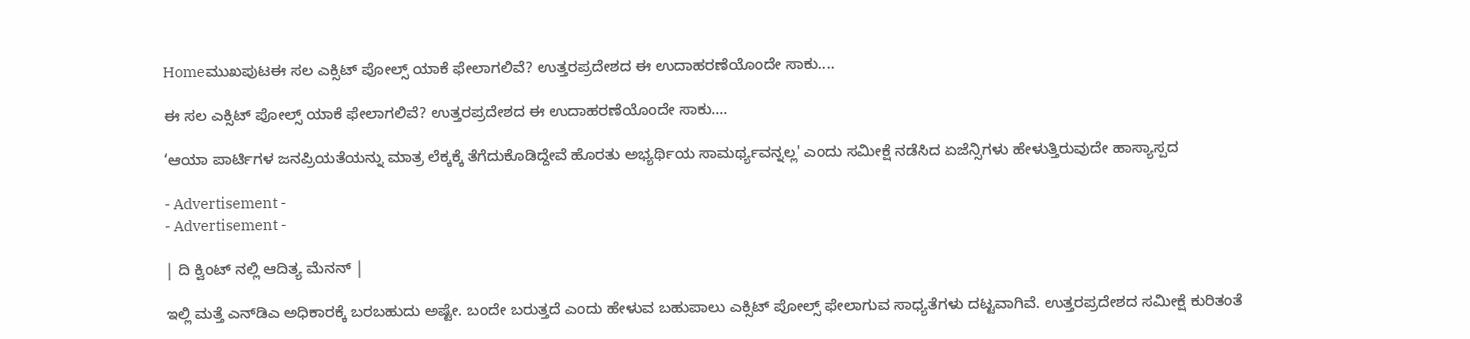Homeಮುಖಪುಟಈ ಸಲ ಎಕ್ಸಿಟ್ ಪೋಲ್ಸ್ ಯಾಕೆ ಫೇಲಾಗಲಿವೆ? ಉತ್ತರಪ್ರದೇಶದ ಈ ಉದಾಹರಣೆಯೊಂದೇ ಸಾಕು....

ಈ ಸಲ ಎಕ್ಸಿಟ್ ಪೋಲ್ಸ್ ಯಾಕೆ ಫೇಲಾಗಲಿವೆ? ಉತ್ತರಪ್ರದೇಶದ ಈ ಉದಾಹರಣೆಯೊಂದೇ ಸಾಕು….

‘ಆಯಾ ಪಾರ್ಟಿಗಳ ಜನಪ್ರಿಯತೆಯನ್ನು ಮಾತ್ರ ಲೆಕ್ಕಕ್ಕೆ ತೆಗೆದುಕೊಡಿದ್ದೇವೆ ಹೊರತು ಅಭ್ಯರ್ಥಿಯ ಸಾಮರ್ಥ್ಯವನ್ನಲ್ಲ' ಎಂದು ಸಮೀಕ್ಷೆ ನಡೆಸಿದ ಏಜೆನ್ಸಿಗಳು ಹೇಳುತ್ತಿರುವುದೇ ಹಾಸ್ಯಾಸ್ಪದ

- Advertisement -
- Advertisement -

| ದಿ ಕ್ವಿಂಟ್ ನಲ್ಲಿ ಆದಿತ್ಯ ಮೆನನ್ |

ಇಲ್ಲಿ ಮತ್ತೆ ಎನ್‍ಡಿಎ ಅಧಿಕಾರಕ್ಕೆ ಬರಬಹುದು ಅಷ್ಟೇ. ಬಂದೇ ಬರುತ್ತದೆ ಎಂದು ಹೇಳುವ ಬಹುಪಾಲು ಎಕ್ಸಿಟ್ ಪೋಲ್ಸ್ ಫೇಲಾಗುವ ಸಾಧ್ಯತೆಗಳು ದಟ್ಟವಾಗಿವೆ. ಉತ್ತರಪ್ರದೇಶದ ಸಮೀಕ್ಷೆ ಕುರಿತಂತೆ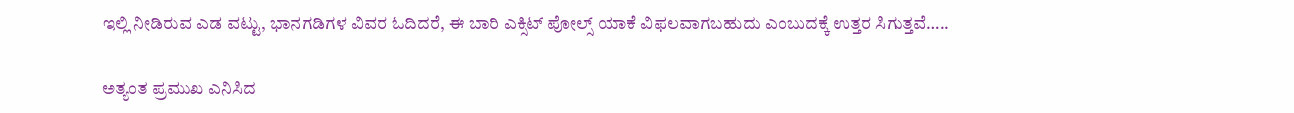ಇಲ್ಲಿ ನೀಡಿರುವ ಎಡ ವಟ್ಟು, ಭಾನಗಡಿಗಳ ವಿವರ ಓದಿದರೆ, ಈ ಬಾರಿ ಎಕ್ಸಿಟ್ ಪೋಲ್ಸ್ ಯಾಕೆ ವಿಫಲವಾಗಬಹುದು ಎಂಬುದಕ್ಕೆ ಉತ್ತರ ಸಿಗುತ್ತವೆ…..

ಅತ್ಯಂತ ಪ್ರಮುಖ ಎನಿಸಿದ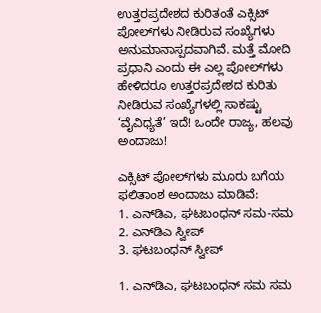ಉತ್ತರಪ್ರದೇಶದ ಕುರಿತಂತೆ ಎಕ್ಸಿಟ್ ಪೋಲ್‍ಗಳು ನೀಡಿರುವ ಸಂಖ್ಯೆಗಳು ಅನುಮಾನಾಸ್ಪದವಾಗಿವೆ. ಮತ್ತೆ ಮೋದಿ ಪ್ರಧಾನಿ ಎಂದು ಈ ಎಲ್ಲ ಪೋಲ್‍ಗಳು ಹೇಳಿದರೂ ಉತ್ತರಪ್ರದೇಶದ ಕುರಿತು ನೀಡಿರುವ ಸಂಖ್ಯೆಗಳಲ್ಲಿ ಸಾಕಷ್ಟು ‘ವೈವಿಧ್ಯತೆ’ ಇದೆ! ಒಂದೇ ರಾಜ್ಯ, ಹಲವು ಅಂದಾಜು!

ಎಕ್ಸಿಟ್ ಪೋಲ್‍ಗಳು ಮೂರು ಬಗೆಯ ಫಲಿತಾಂಶ ಅಂದಾಜು ಮಾಡಿವೆ:
1. ಎನ್‍ಡಿಎ, ಘಟಬಂಧನ್ ಸಮ-ಸಮ
2. ಎನ್‍ಡಿಎ ಸ್ವೀಪ್
3. ಘಟಬಂಧನ್ ಸ್ವೀಪ್

1. ಎನ್‍ಡಿಎ, ಘಟಬಂಧನ್ ಸಮ ಸಮ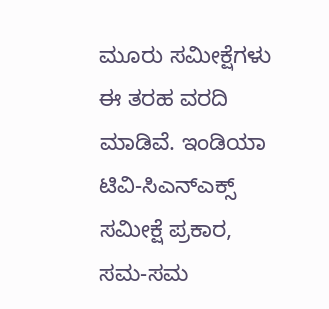ಮೂರು ಸಮೀಕ್ಷೆಗಳು ಈ ತರಹ ವರದಿ ಮಾಡಿವೆ. ಇಂಡಿಯಾ ಟಿವಿ-ಸಿಎನ್‍ಎಕ್ಸ್ ಸಮೀಕ್ಷೆ ಪ್ರಕಾರ, ಸಮ-ಸಮ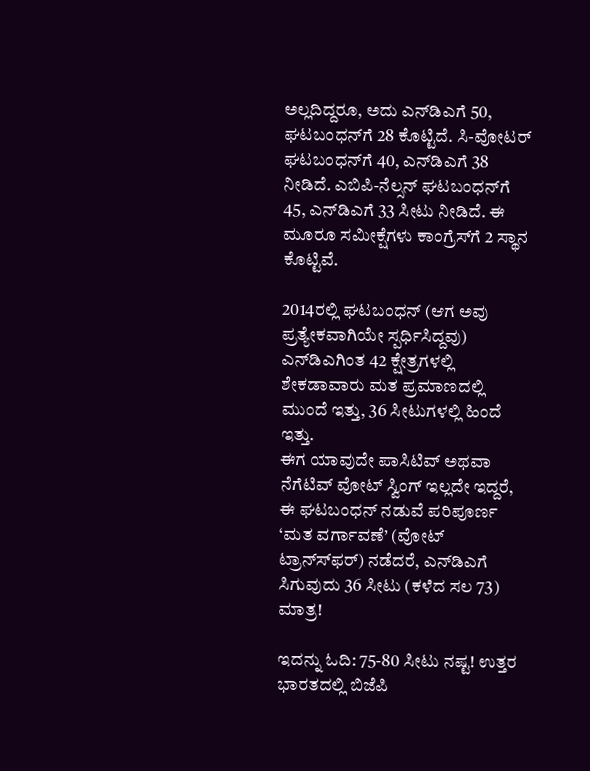ಅಲ್ಲದಿದ್ದರೂ, ಅದು ಎನ್‍ಡಿಎಗೆ 50, ಘಟಬಂಧನ್‍ಗೆ 28 ಕೊಟ್ಟಿದೆ. ಸಿ-ವೋಟರ್ ಘಟಬಂಧನ್‍ಗೆ 40, ಎನ್‍ಡಿಎಗೆ 38 ನೀಡಿದೆ. ಎಬಿಪಿ-ನೆಲ್ಸನ್ ಘಟಬಂಧನ್‍ಗೆ 45, ಎನ್‍ಡಿಎಗೆ 33 ಸೀಟು ನೀಡಿದೆ. ಈ ಮೂರೂ ಸಮೀಕ್ಷೆಗಳು ಕಾಂಗ್ರೆಸ್‍ಗೆ 2 ಸ್ಥಾನ ಕೊಟ್ಟಿವೆ.

2014ರಲ್ಲಿ ಘಟಬಂಧನ್ (ಆಗ ಅವು ಪ್ರತ್ಯೇಕವಾಗಿಯೇ ಸ್ಪರ್ಧಿಸಿದ್ದವು) ಎನ್‍ಡಿಎಗಿಂತ 42 ಕ್ಷೇತ್ರಗಳಲ್ಲಿ ಶೇಕಡಾವಾರು ಮತ ಪ್ರಮಾಣದಲ್ಲಿ ಮುಂದೆ ಇತ್ತು, 36 ಸೀಟುಗಳಲ್ಲಿ ಹಿಂದೆ ಇತ್ತು.
ಈಗ ಯಾವುದೇ ಪಾಸಿಟಿವ್ ಅಥವಾ ನೆಗೆಟಿವ್ ವೋಟ್ ಸ್ವಿಂಗ್ ಇಲ್ಲದೇ ಇದ್ದರೆ, ಈ ಘಟಬಂಧನ್ ನಡುವೆ ಪರಿಪೂರ್ಣ ‘ಮತ ವರ್ಗಾವಣೆ’ (ವೋಟ್ ಟ್ರಾನ್ಸ್‍ಫರ್) ನಡೆದರೆ, ಎನ್‍ಡಿಎಗೆ ಸಿಗುವುದು 36 ಸೀಟು (ಕಳೆದ ಸಲ 73) ಮಾತ್ರ!

ಇದನ್ನು ಓದಿ: 75-80 ಸೀಟು ನಷ್ಟ! ಉತ್ತರ ಭಾರತದಲ್ಲಿ ಬಿಜೆಪಿ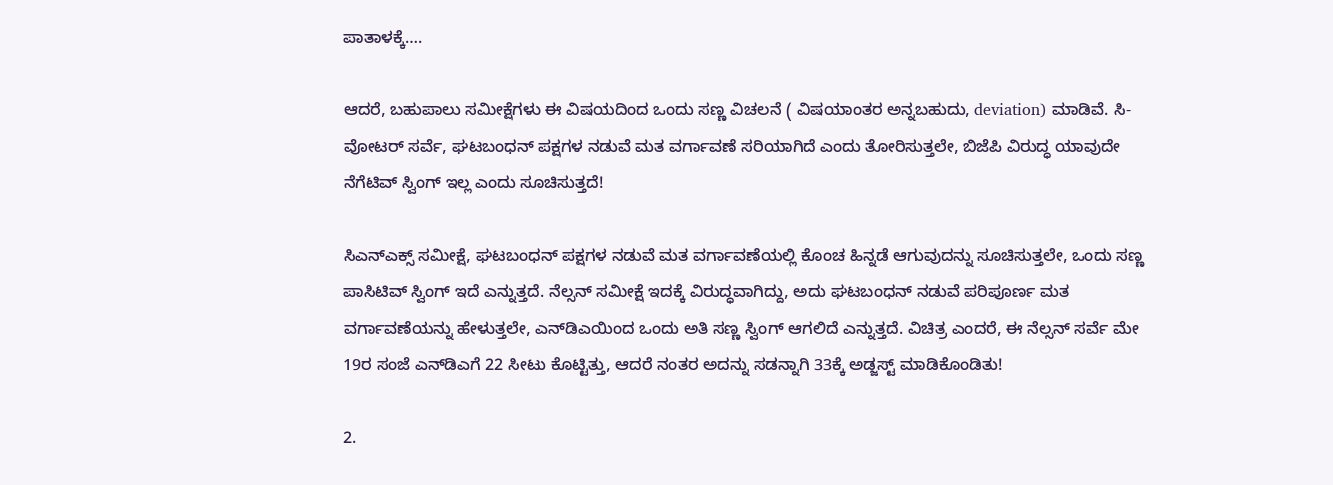ಪಾತಾಳಕ್ಕೆ….

ಆದರೆ, ಬಹುಪಾಲು ಸಮೀಕ್ಷೆಗಳು ಈ ವಿಷಯದಿಂದ ಒಂದು ಸಣ್ಣ ವಿಚಲನೆ ( ವಿಷಯಾಂತರ ಅನ್ನಬಹುದು, deviation) ಮಾಡಿವೆ. ಸಿ-ವೋಟರ್ ಸರ್ವೆ, ಘಟಬಂಧನ್ ಪಕ್ಷಗಳ ನಡುವೆ ಮತ ವರ್ಗಾವಣೆ ಸರಿಯಾಗಿದೆ ಎಂದು ತೋರಿಸುತ್ತಲೇ, ಬಿಜೆಪಿ ವಿರುದ್ಧ ಯಾವುದೇ ನೆಗೆಟಿವ್ ಸ್ವಿಂಗ್ ಇಲ್ಲ ಎಂದು ಸೂಚಿಸುತ್ತದೆ!

ಸಿಎನ್‍ಎಕ್ಸ್ ಸಮೀಕ್ಷೆ, ಘಟಬಂಧನ್ ಪಕ್ಷಗಳ ನಡುವೆ ಮತ ವರ್ಗಾವಣೆಯಲ್ಲಿ ಕೊಂಚ ಹಿನ್ನಡೆ ಆಗುವುದನ್ನು ಸೂಚಿಸುತ್ತಲೇ, ಒಂದು ಸಣ್ಣ ಪಾಸಿಟಿವ್ ಸ್ವಿಂಗ್ ಇದೆ ಎನ್ನುತ್ತದೆ. ನೆಲ್ಸನ್ ಸಮೀಕ್ಷೆ ಇದಕ್ಕೆ ವಿರುದ್ಧವಾಗಿದ್ದು, ಅದು ಘಟಬಂಧನ್ ನಡುವೆ ಪರಿಪೂರ್ಣ ಮತ ವರ್ಗಾವಣೆಯನ್ನು ಹೇಳುತ್ತಲೇ, ಎನ್‍ಡಿಎಯಿಂದ ಒಂದು ಅತಿ ಸಣ್ಣ ಸ್ವಿಂಗ್ ಆಗಲಿದೆ ಎನ್ನುತ್ತದೆ. ವಿಚಿತ್ರ ಎಂದರೆ, ಈ ನೆಲ್ಸನ್ ಸರ್ವೆ ಮೇ 19ರ ಸಂಜೆ ಎನ್‍ಡಿಎಗೆ 22 ಸೀಟು ಕೊಟ್ಟಿತ್ತು, ಆದರೆ ನಂತರ ಅದನ್ನು ಸಡನ್ನಾಗಿ 33ಕ್ಕೆ ಅಡ್ಜಸ್ಟ್ ಮಾಡಿಕೊಂಡಿತು!

2.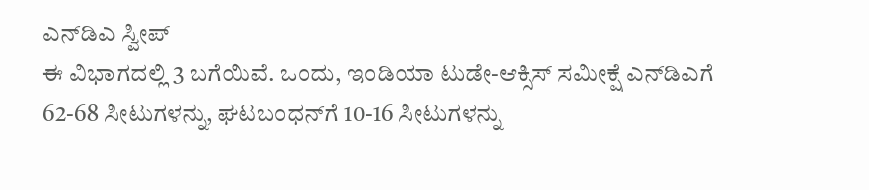ಎನ್‍ಡಿಎ ಸ್ವೀಪ್
ಈ ವಿಭಾಗದಲ್ಲಿ 3 ಬಗೆಯಿವೆ. ಒಂದು, ಇಂಡಿಯಾ ಟುಡೇ-ಆಕ್ಸಿಸ್ ಸಮೀಕ್ಷೆ ಎನ್‍ಡಿಎಗೆ 62-68 ಸೀಟುಗಳನ್ನು, ಘಟಬಂಧನ್‍ಗೆ 10-16 ಸೀಟುಗಳನ್ನು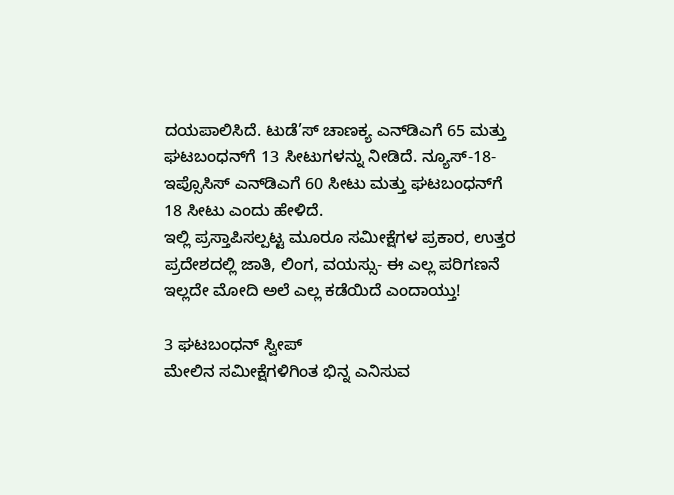ದಯಪಾಲಿಸಿದೆ. ಟುಡೆ’ಸ್ ಚಾಣಕ್ಯ ಎನ್‍ಡಿಎಗೆ 65 ಮತ್ತು ಘಟಬಂಧನ್‍ಗೆ 13 ಸೀಟುಗಳನ್ನು ನೀಡಿದೆ. ನ್ಯೂಸ್-18-ಇಪ್ಸೊಸಿಸ್ ಎನ್‍ಡಿಎಗೆ 60 ಸೀಟು ಮತ್ತು ಘಟಬಂಧನ್‍ಗೆ 18 ಸೀಟು ಎಂದು ಹೇಳಿದೆ.
ಇಲ್ಲಿ ಪ್ರಸ್ತಾಪಿಸಲ್ಪಟ್ಟ ಮೂರೂ ಸಮೀಕ್ಷೆಗಳ ಪ್ರಕಾರ, ಉತ್ತರ ಪ್ರದೇಶದಲ್ಲಿ ಜಾತಿ, ಲಿಂಗ, ವಯಸ್ಸು- ಈ ಎಲ್ಲ ಪರಿಗಣನೆ ಇಲ್ಲದೇ ಮೋದಿ ಅಲೆ ಎಲ್ಲ ಕಡೆಯಿದೆ ಎಂದಾಯ್ತು!

3 ಘಟಬಂಧನ್ ಸ್ವೀಪ್
ಮೇಲಿನ ಸಮೀಕ್ಷೆಗಳಿಗಿಂತ ಭಿನ್ನ ಎನಿಸುವ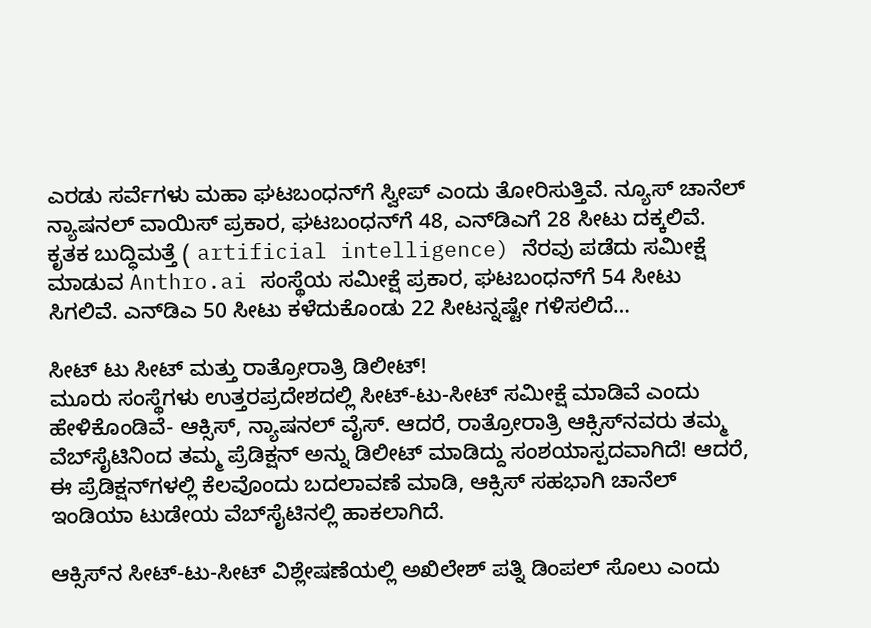ಎರಡು ಸರ್ವೆಗಳು ಮಹಾ ಘಟಬಂಧನ್‍ಗೆ ಸ್ವೀಪ್ ಎಂದು ತೋರಿಸುತ್ತಿವೆ. ನ್ಯೂಸ್ ಚಾನೆಲ್ ನ್ಯಾಷನಲ್ ವಾಯಿಸ್ ಪ್ರಕಾರ, ಘಟಬಂಧನ್‍ಗೆ 48, ಎನ್‍ಡಿಎಗೆ 28 ಸೀಟು ದಕ್ಕಲಿವೆ.
ಕೃತಕ ಬುದ್ಧಿಮತ್ತೆ ( artificial intelligence) ನೆರವು ಪಡೆದು ಸಮೀಕ್ಷೆ ಮಾಡುವ Anthro.ai ಸಂಸ್ಥೆಯ ಸಮೀಕ್ಷೆ ಪ್ರಕಾರ, ಘಟಬಂಧನ್‍ಗೆ 54 ಸೀಟು ಸಿಗಲಿವೆ. ಎನ್‍ಡಿಎ 50 ಸೀಟು ಕಳೆದುಕೊಂಡು 22 ಸೀಟನ್ನಷ್ಟೇ ಗಳಿಸಲಿದೆ…

ಸೀಟ್ ಟು ಸೀಟ್ ಮತ್ತು ರಾತ್ರೋರಾತ್ರಿ ಡಿಲೀಟ್!
ಮೂರು ಸಂಸ್ಥೆಗಳು ಉತ್ತರಪ್ರದೇಶದಲ್ಲಿ ಸೀಟ್-ಟು-ಸೀಟ್ ಸಮೀಕ್ಷೆ ಮಾಡಿವೆ ಎಂದು ಹೇಳಿಕೊಂಡಿವೆ- ಆಕ್ಸಿಸ್, ನ್ಯಾಷನಲ್ ವೈಸ್. ಆದರೆ, ರಾತ್ರೋರಾತ್ರಿ ಆಕ್ಸಿಸ್‍ನವರು ತಮ್ಮ ವೆಬ್‍ಸೈಟಿನಿಂದ ತಮ್ಮ ಪ್ರೆಡಿಕ್ಷನ್ ಅನ್ನು ಡಿಲೀಟ್ ಮಾಡಿದ್ದು ಸಂಶಯಾಸ್ಪದವಾಗಿದೆ! ಆದರೆ, ಈ ಪ್ರೆಡಿಕ್ಷನ್‍ಗಳಲ್ಲಿ ಕೆಲವೊಂದು ಬದಲಾವಣೆ ಮಾಡಿ, ಆಕ್ಸಿಸ್ ಸಹಭಾಗಿ ಚಾನೆಲ್ ಇಂಡಿಯಾ ಟುಡೇಯ ವೆಬ್‍ಸೈಟಿನಲ್ಲಿ ಹಾಕಲಾಗಿದೆ.

ಆಕ್ಸಿಸ್‍ನ ಸೀಟ್-ಟು-ಸೀಟ್ ವಿಶ್ಲೇಷಣೆಯಲ್ಲಿ ಅಖಿಲೇಶ್ ಪತ್ನಿ ಡಿಂಪಲ್ ಸೊಲು ಎಂದು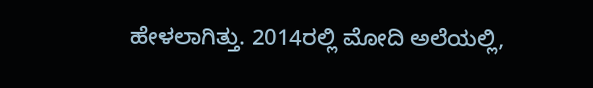ಹೇಳಲಾಗಿತ್ತು. 2014ರಲ್ಲಿ ಮೋದಿ ಅಲೆಯಲ್ಲಿ,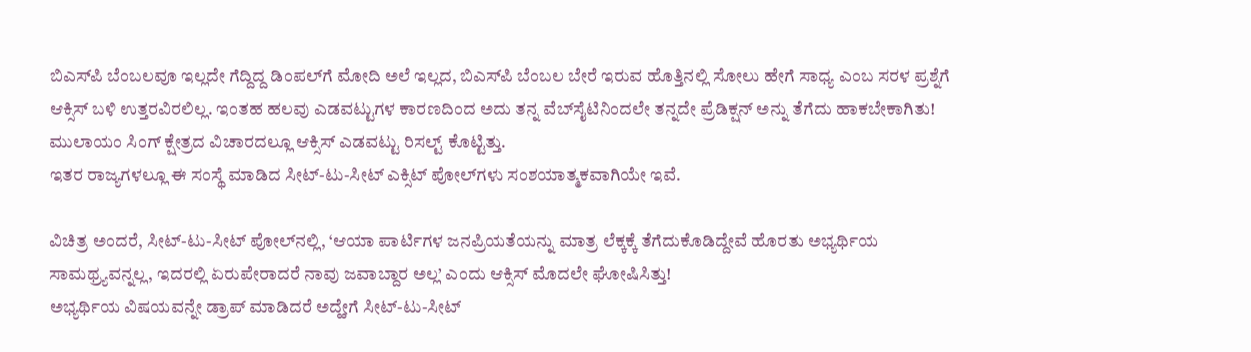ಬಿಎಸ್‍ಪಿ ಬೆಂಬಲವೂ ಇಲ್ಲದೇ ಗೆದ್ದಿದ್ದ ಡಿಂಪಲ್‍ಗೆ ಮೋದಿ ಅಲೆ ಇಲ್ಲದ, ಬಿಎಸ್‍ಪಿ ಬೆಂಬಲ ಬೇರೆ ಇರುವ ಹೊತ್ತಿನಲ್ಲಿ ಸೋಲು ಹೇಗೆ ಸಾಧ್ಯ ಎಂಬ ಸರಳ ಪ್ರಶ್ನೆಗೆ ಆಕ್ಸಿಸ್ ಬಳಿ ಉತ್ತರವಿರಲಿಲ್ಲ. ಇಂತಹ ಹಲವು ಎಡವಟ್ಟುಗಳ ಕಾರಣದಿಂದ ಅದು ತನ್ನ ವೆಬ್‍ಸೈಟಿನಿಂದಲೇ ತನ್ನದೇ ಪ್ರೆಡಿಕ್ಷನ್ ಅನ್ನು ತೆಗೆದು ಹಾಕಬೇಕಾಗಿತು! ಮುಲಾಯಂ ಸಿಂಗ್ ಕ್ಷೇತ್ರದ ವಿಚಾರದಲ್ಲೂ ಆಕ್ಸಿಸ್ ಎಡವಟ್ಟು ರಿಸಲ್ಟ್ ಕೊಟ್ಟಿತ್ತು.
ಇತರ ರಾಜ್ಯಗಳಲ್ಲೂ ಈ ಸಂಸ್ಥೆ ಮಾಡಿದ ಸೀಟ್-ಟು-ಸೀಟ್ ಎಕ್ಸಿಟ್ ಪೋಲ್‍ಗಳು ಸಂಶಯಾತ್ಮಕವಾಗಿಯೇ ಇವೆ.

ವಿಚಿತ್ರ ಅಂದರೆ, ಸೀಟ್-ಟು-ಸೀಟ್ ಪೋಲ್‍ನಲ್ಲಿ, ‘ಆಯಾ ಪಾರ್ಟಿಗಳ ಜನಪ್ರಿಯತೆಯನ್ನು ಮಾತ್ರ ಲೆಕ್ಕಕ್ಕೆ ತೆಗೆದುಕೊಡಿದ್ದೇವೆ ಹೊರತು ಅಭ್ಯರ್ಥಿಯ ಸಾಮಥ್ರ್ಯವನ್ನಲ್ಲ, ಇದರಲ್ಲಿ ಏರುಪೇರಾದರೆ ನಾವು ಜವಾಬ್ದಾರ ಅಲ್ಲ’ ಎಂದು ಆಕ್ಸಿಸ್ ಮೊದಲೇ ಘೋಷಿಸಿತ್ತು!
ಅಭ್ಯರ್ಥಿಯ ವಿಷಯವನ್ನೇ ಡ್ರಾಪ್ ಮಾಡಿದರೆ ಅದ್ಹೇಗೆ ಸೀಟ್-ಟು-ಸೀಟ್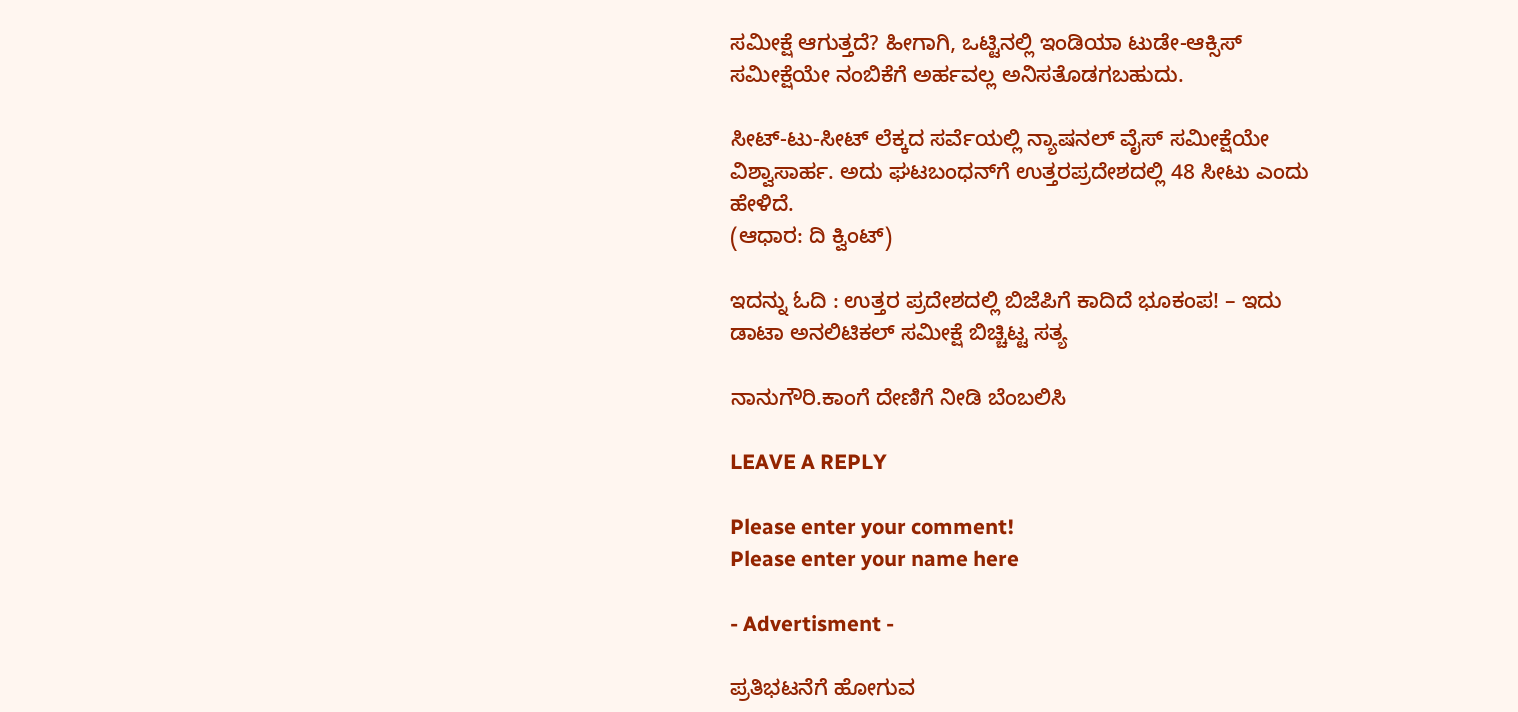ಸಮೀಕ್ಷೆ ಆಗುತ್ತದೆ? ಹೀಗಾಗಿ, ಒಟ್ಟಿನಲ್ಲಿ ಇಂಡಿಯಾ ಟುಡೇ-ಆಕ್ಸಿಸ್ ಸಮೀಕ್ಷೆಯೇ ನಂಬಿಕೆಗೆ ಅರ್ಹವಲ್ಲ ಅನಿಸತೊಡಗಬಹುದು.

ಸೀಟ್-ಟು-ಸೀಟ್ ಲೆಕ್ಕದ ಸರ್ವೆಯಲ್ಲಿ ನ್ಯಾಷನಲ್ ವೈಸ್ ಸಮೀಕ್ಷೆಯೇ ವಿಶ್ವಾಸಾರ್ಹ. ಅದು ಘಟಬಂಧನ್‍ಗೆ ಉತ್ತರಪ್ರದೇಶದಲ್ಲಿ 48 ಸೀಟು ಎಂದು ಹೇಳಿದೆ.
(ಆಧಾರ: ದಿ ಕ್ವಿಂಟ್)

ಇದನ್ನು ಓದಿ : ಉತ್ತರ ಪ್ರದೇಶದಲ್ಲಿ ಬಿಜೆಪಿಗೆ ಕಾದಿದೆ ಭೂಕಂಪ! – ಇದು ಡಾಟಾ ಅನಲಿಟಿಕಲ್ ಸಮೀಕ್ಷೆ ಬಿಚ್ಚಿಟ್ಟ ಸತ್ಯ

ನಾನುಗೌರಿ.ಕಾಂಗೆ ದೇಣಿಗೆ ನೀಡಿ ಬೆಂಬಲಿಸಿ

LEAVE A REPLY

Please enter your comment!
Please enter your name here

- Advertisment -

ಪ್ರತಿಭಟನೆಗೆ ಹೋಗುವ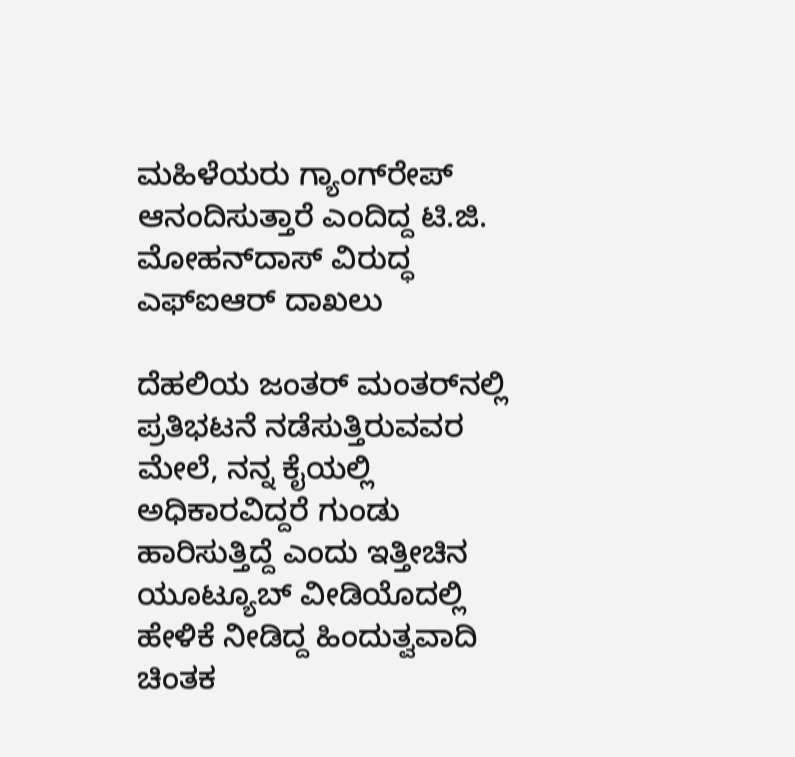ಮಹಿಳೆಯರು ಗ್ಯಾಂಗ್‌ರೇಪ್‌ ಆನಂದಿಸುತ್ತಾರೆ ಎಂದಿದ್ದ ಟಿ.ಜಿ. ಮೋಹನ್‌ದಾಸ್‌ ವಿರುದ್ಧ ಎಫ್‌ಐಆರ್‌ ದಾಖಲು

ದೆಹಲಿಯ ಜಂತರ್ ಮಂತರ್‌ನಲ್ಲಿ ಪ್ರತಿಭಟನೆ ನಡೆಸುತ್ತಿರುವವರ ಮೇಲೆ, ನನ್ನ ಕೈಯಲ್ಲಿ ಅಧಿಕಾರವಿದ್ದರೆ ಗುಂಡು ಹಾರಿಸುತ್ತಿದ್ದೆ ಎಂದು ಇತ್ತೀಚಿನ ಯೂಟ್ಯೂಬ್ ವೀಡಿಯೊದಲ್ಲಿ ಹೇಳಿಕೆ ನೀಡಿದ್ದ ಹಿಂದುತ್ವವಾದಿ ಚಿಂತಕ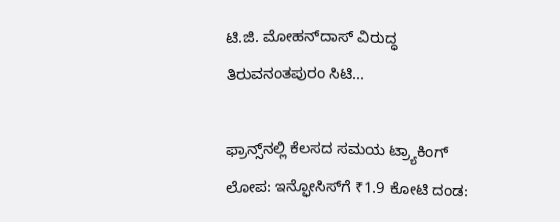ಟಿ.ಜಿ. ಮೋಹನ್‌ದಾಸ್ ವಿರುದ್ಧ ತಿರುವನಂತಪುರಂ ಸಿಟಿ...

ಫ್ರಾನ್ಸ್‌ನಲ್ಲಿ ಕೆಲಸದ ಸಮಯ ಟ್ರ್ಯಾಕಿಂಗ್ ಲೋಪ: ಇನ್ಫೋಸಿಸ್‌ಗೆ ₹1.9 ಕೋಟಿ ದಂಡ: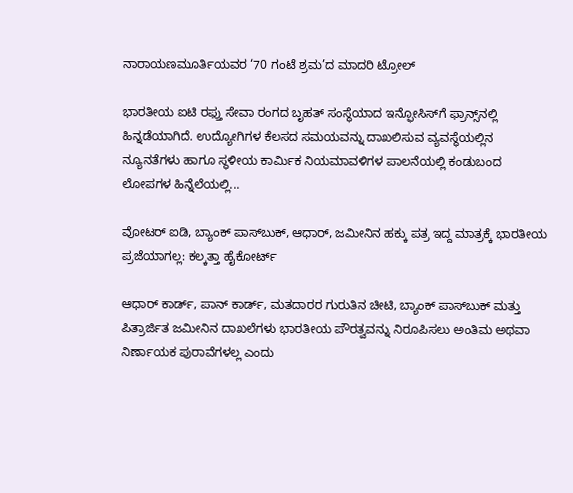ನಾರಾಯಣಮೂರ್ತಿಯವರ ‘70 ಗಂಟೆ ಶ್ರಮ’ದ ಮಾದರಿ ಟ್ರೋಲ್

ಭಾರತೀಯ ಐಟಿ ರಫ್ತು ಸೇವಾ ರಂಗದ ಬೃಹತ್ ಸಂಸ್ಥೆಯಾದ ಇನ್ಫೋಸಿಸ್‌ಗೆ ಫ್ರಾನ್ಸ್‌ನಲ್ಲಿ ಹಿನ್ನಡೆಯಾಗಿದೆ. ಉದ್ಯೋಗಿಗಳ ಕೆಲಸದ ಸಮಯವನ್ನು ದಾಖಲಿಸುವ ವ್ಯವಸ್ಥೆಯಲ್ಲಿನ ನ್ಯೂನತೆಗಳು ಹಾಗೂ ಸ್ಥಳೀಯ ಕಾರ್ಮಿಕ ನಿಯಮಾವಳಿಗಳ ಪಾಲನೆಯಲ್ಲಿ ಕಂಡುಬಂದ ಲೋಪಗಳ ಹಿನ್ನೆಲೆಯಲ್ಲಿ...

ವೋಟರ್ ಐಡಿ, ಬ್ಯಾಂಕ್ ಪಾಸ್‌ಬುಕ್, ಆಧಾರ್, ಜಮೀನಿನ ಹಕ್ಕು ಪತ್ರ ಇದ್ದ ಮಾತ್ರಕ್ಕೆ ಭಾರತೀಯ ಪ್ರಜೆಯಾಗಲ್ಲ: ಕಲ್ಕತ್ತಾ ಹೈಕೋರ್ಟ್

ಆಧಾರ್ ಕಾರ್ಡ್, ಪಾನ್ ಕಾರ್ಡ್, ಮತದಾರರ ಗುರುತಿನ ಚೀಟಿ, ಬ್ಯಾಂಕ್ ಪಾಸ್‌ಬುಕ್ ಮತ್ತು ಪಿತ್ರಾರ್ಜಿತ ಜಮೀನಿನ ದಾಖಲೆಗಳು ಭಾರತೀಯ ಪೌರತ್ವವನ್ನು ನಿರೂಪಿಸಲು ಅಂತಿಮ ಅಥವಾ ನಿರ್ಣಾಯಕ ಪುರಾವೆಗಳಲ್ಲ ಎಂದು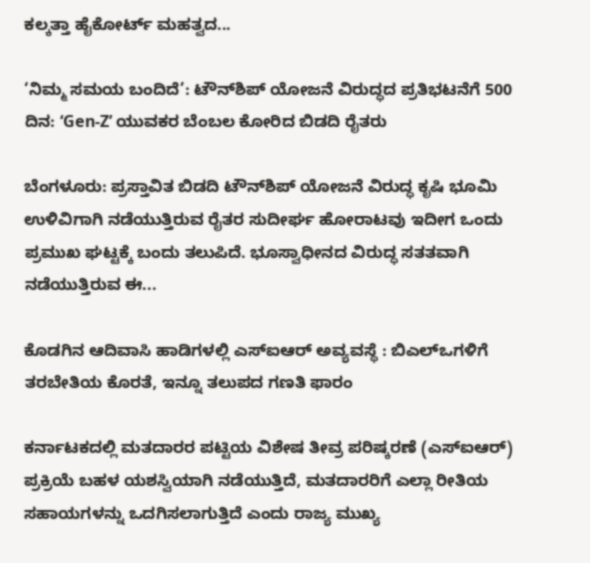ಕಲ್ಕತ್ತಾ ಹೈಕೋರ್ಟ್ ಮಹತ್ವದ...

‘ನಿಮ್ಮ ಸಮಯ ಬಂದಿದೆ’: ಟೌನ್‌ಶಿಪ್ ಯೋಜನೆ ವಿರುದ್ಧದ ಪ್ರತಿಭಟನೆಗೆ 500 ದಿನ: ‘Gen-Z’ ಯುವಕರ ಬೆಂಬಲ ಕೋರಿದ ಬಿಡದಿ ರೈತರು

ಬೆಂಗಳೂರು: ಪ್ರಸ್ತಾವಿತ ಬಿಡದಿ ಟೌನ್‌ಶಿಪ್ ಯೋಜನೆ ವಿರುದ್ಧ ಕೃಷಿ ಭೂಮಿ ಉಳಿವಿಗಾಗಿ ನಡೆಯುತ್ತಿರುವ ರೈತರ ಸುದೀರ್ಘ ಹೋರಾಟವು ಇದೀಗ ಒಂದು ಪ್ರಮುಖ ಘಟ್ಟಕ್ಕೆ ಬಂದು ತಲುಪಿದೆ. ಭೂಸ್ವಾಧೀನದ ವಿರುದ್ಧ ಸತತವಾಗಿ ನಡೆಯುತ್ತಿರುವ ಈ...

ಕೊಡಗಿನ ಆದಿವಾಸಿ ಹಾಡಿಗಳಲ್ಲಿ ಎಸ್‌ಐಆರ್ ಅವ್ಯವಸ್ಥೆ : ಬಿಎಲ್‌ಒಗಳಿಗೆ ತರಬೇತಿಯ ಕೊರತೆ, ಇನ್ನೂ ತಲುಪದ ಗಣತಿ ಫಾರಂ

ಕರ್ನಾಟಕದಲ್ಲಿ ಮತದಾರರ ಪಟ್ಟಿಯ ವಿಶೇಷ ತೀವ್ರ ಪರಿಷ್ಕರಣೆ (ಎಸ್‌ಐಆರ್) ಪ್ರಕ್ರಿಯೆ ಬಹಳ ಯಶಸ್ವಿಯಾಗಿ ನಡೆಯುತ್ತಿದೆ, ಮತದಾರರಿಗೆ ಎಲ್ಲಾ ರೀತಿಯ ಸಹಾಯಗಳನ್ನು ಒದಗಿಸಲಾಗುತ್ತಿದೆ ಎಂದು ರಾಜ್ಯ ಮುಖ್ಯ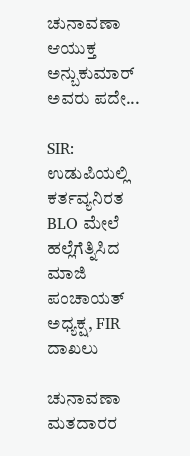ಚುನಾವಣಾ ಆಯುಕ್ತ ಅನ್ಬುಕುಮಾರ್ ಅವರು ಪದೇ...

SIR: ಉಡುಪಿಯಲ್ಲಿ ಕರ್ತವ್ಯನಿರತ BLO ಮೇಲೆ ಹಲ್ಲೆಗೆತ್ನಿಸಿದ ಮಾಜಿ ಪಂಚಾಯತ್ ಅಧ್ಯಕ್ಷ, FIR ದಾಖಲು

ಚುನಾವಣಾ ಮತದಾರರ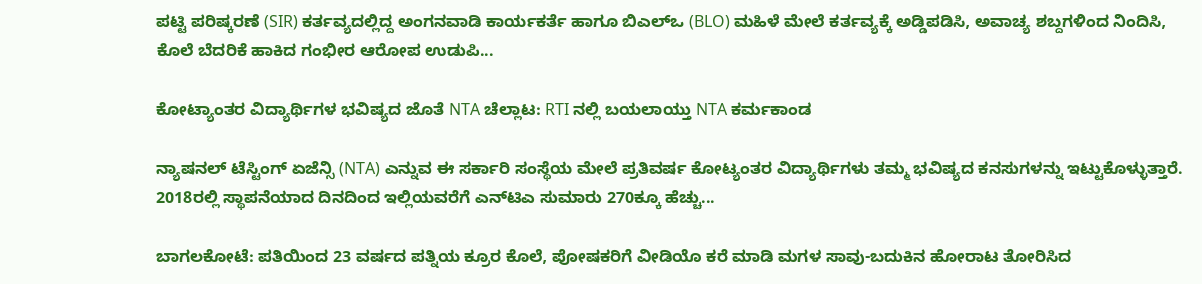ಪಟ್ಟಿ ಪರಿಷ್ಕರಣೆ (SIR) ಕರ್ತವ್ಯದಲ್ಲಿದ್ದ ಅಂಗನವಾಡಿ ಕಾರ್ಯಕರ್ತೆ ಹಾಗೂ ಬಿಎಲ್‌ಒ (BLO) ಮಹಿಳೆ ಮೇಲೆ ಕರ್ತವ್ಯಕ್ಕೆ ಅಡ್ಡಿಪಡಿಸಿ, ಅವಾಚ್ಯ ಶಬ್ದಗಳಿಂದ ನಿಂದಿಸಿ, ಕೊಲೆ ಬೆದರಿಕೆ ಹಾಕಿದ ಗಂಭೀರ ಆರೋಪ ಉಡುಪಿ...

ಕೋಟ್ಯಾಂತರ ವಿದ್ಯಾರ್ಥಿಗಳ ಭವಿಷ್ಯದ ಜೊತೆ NTA ಚೆಲ್ಲಾಟ: RTI ನಲ್ಲಿ ಬಯಲಾಯ್ತು NTA ಕರ್ಮಕಾಂಡ

ನ್ಯಾಷನಲ್ ಟೆಸ್ಟಿಂಗ್ ಏಜೆನ್ಸಿ (NTA) ಎನ್ನುವ ಈ ಸರ್ಕಾರಿ ಸಂಸ್ಥೆಯ ಮೇಲೆ ಪ್ರತಿವರ್ಷ ಕೋಟ್ಯಂತರ ವಿದ್ಯಾರ್ಥಿಗಳು ತಮ್ಮ ಭವಿಷ್ಯದ ಕನಸುಗಳನ್ನು ಇಟ್ಟುಕೊಳ್ಳುತ್ತಾರೆ. 2018ರಲ್ಲಿ ಸ್ಥಾಪನೆಯಾದ ದಿನದಿಂದ ಇಲ್ಲಿಯವರೆಗೆ ಎನ್‌ಟಿಎ ಸುಮಾರು 270ಕ್ಕೂ ಹೆಚ್ಚು...

ಬಾಗಲಕೋಟೆ: ಪತಿಯಿಂದ 23 ವರ್ಷದ ಪತ್ನಿಯ ಕ್ರೂರ ಕೊಲೆ, ಪೋಷಕರಿಗೆ ವೀಡಿಯೊ ಕರೆ ಮಾಡಿ ಮಗಳ ಸಾವು-ಬದುಕಿನ ಹೋರಾಟ ತೋರಿಸಿದ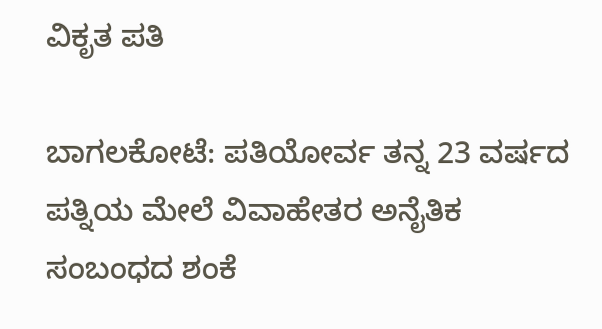ವಿಕೃತ ಪತಿ

ಬಾಗಲಕೋಟೆ: ಪತಿಯೋರ್ವ ತನ್ನ 23 ವರ್ಷದ ಪತ್ನಿಯ ಮೇಲೆ ವಿವಾಹೇತರ ಅನೈತಿಕ ಸಂಬಂಧದ ಶಂಕೆ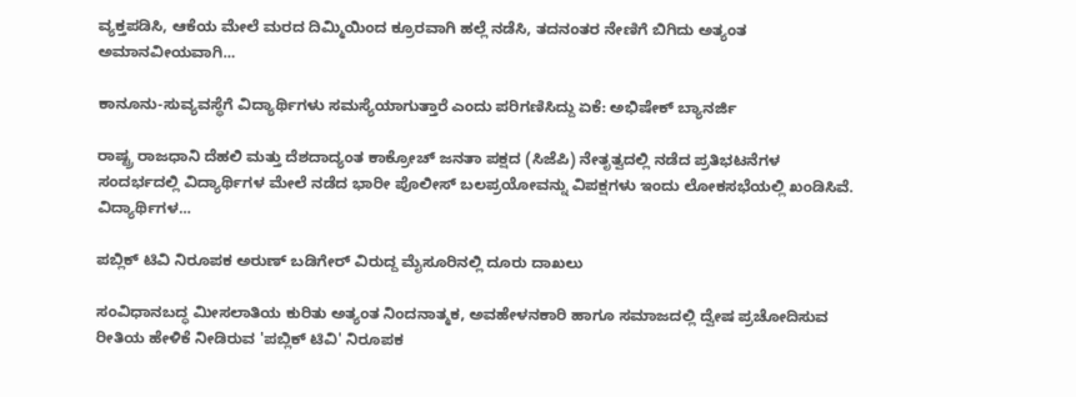ವ್ಯಕ್ತಪಡಿಸಿ, ಆಕೆಯ ಮೇಲೆ ಮರದ ದಿಮ್ಮಿಯಿಂದ ಕ್ರೂರವಾಗಿ ಹಲ್ಲೆ ನಡೆಸಿ, ತದನಂತರ ನೇಣಿಗೆ ಬಿಗಿದು ಅತ್ಯಂತ ಅಮಾನವೀಯವಾಗಿ...

ಕಾನೂನು-ಸುವ್ಯವಸ್ಥೆಗೆ ವಿದ್ಯಾರ್ಥಿಗಳು ಸಮಸ್ಯೆಯಾಗುತ್ತಾರೆ ಎಂದು ಪರಿಗಣಿಸಿದ್ದು ಏಕೆ: ಅಭಿಷೇಕ್ ಬ್ಯಾನರ್ಜಿ

ರಾಷ್ಟ್ರ ರಾಜಧಾನಿ ದೆಹಲಿ ಮತ್ತು ದೆಶದಾದ್ಯಂತ ಕಾಕ್ರೋಚ್ ಜನತಾ ಪಕ್ಷದ (ಸಿಜೆಪಿ) ನೇತೃತ್ವದಲ್ಲಿ ನಡೆದ ಪ್ರತಿಭಟನೆಗಳ ಸಂದರ್ಭದಲ್ಲಿ ವಿದ್ಯಾರ್ಥಿಗಳ ಮೇಲೆ ನಡೆದ ಭಾರೀ ಪೊಲೀಸ್ ಬಲಪ್ರಯೋವನ್ನು ವಿಪಕ್ಷಗಳು ಇಂದು ಲೋಕಸಭೆಯಲ್ಲಿ ಖಂಡಿಸಿವೆ. ವಿದ್ಯಾರ್ಥಿಗಳ...

ಪಬ್ಲಿಕ್ ಟಿವಿ ನಿರೂಪಕ ಅರುಣ್ ಬಡಿಗೇರ್ ವಿರುದ್ದ ಮೈಸೂರಿನಲ್ಲಿ ದೂರು ದಾಖಲು

ಸಂವಿಧಾನಬದ್ಧ ಮೀಸಲಾತಿಯ ಕುರಿತು ಅತ್ಯಂತ ನಿಂದನಾತ್ಮಕ, ಅವಹೇಳನಕಾರಿ ಹಾಗೂ ಸಮಾಜದಲ್ಲಿ ದ್ವೇಷ ಪ್ರಚೋದಿಸುವ ರೀತಿಯ ಹೇಳಿಕೆ ನೀಡಿರುವ 'ಪಬ್ಲಿಕ್ ಟಿವಿ' ನಿರೂಪಕ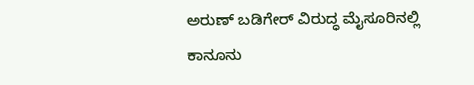ಅರುಣ್ ಬಡಿಗೇರ್ ವಿರುದ್ಧ ಮೈಸೂರಿನಲ್ಲಿ ಕಾನೂನು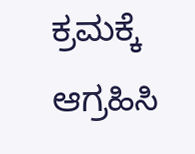ಕ್ರಮಕ್ಕೆ ಆಗ್ರಹಿಸಿ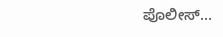ಪೊಲೀಸ್‌...